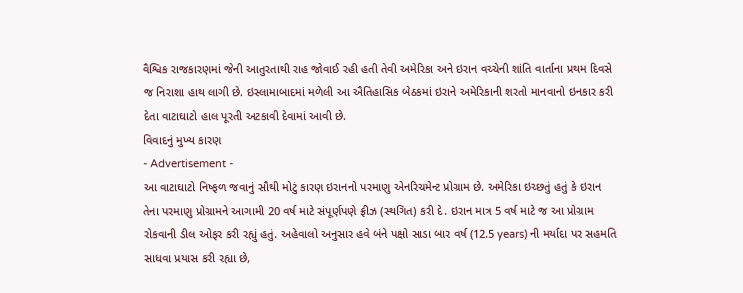વૈશ્વિક રાજકારણમાં જેની આતુરતાથી રાહ જોવાઈ રહી હતી તેવી અમેરિકા અને ઇરાન વચ્ચેની શાંતિ વાર્તાના પ્રથમ દિવસે જ નિરાશા હાથ લાગી છે. ઇસ્લામાબાદમાં મળેલી આ ઐતિહાસિક બેઠકમાં ઇરાને અમેરિકાની શરતો માનવાનો ઇનકાર કરી દેતા વાટાઘાટો હાલ પૂરતી અટકાવી દેવામાં આવી છે.
વિવાદનું મુખ્ય કારણ
- Advertisement -
આ વાટાઘાટો નિષ્ફળ જવાનું સૌથી મોટું કારણ ઇરાનનો પરમાણુ એનરિચમેન્ટ પ્રોગ્રામ છે. અમેરિકા ઇચ્છતું હતું કે ઇરાન તેના પરમાણુ પ્રોગ્રામને આગામી 20 વર્ષ માટે સંપૂર્ણપણે ફ્રીઝ (સ્થગિત) કરી દે. ઇરાન માત્ર 5 વર્ષ માટે જ આ પ્રોગ્રામ રોકવાની ડીલ ઓફર કરી રહ્યું હતું. અહેવાલો અનુસાર હવે બંને પક્ષો સાડા બાર વર્ષ (12.5 years) ની મર્યાદા પર સહમતિ સાધવા પ્રયાસ કરી રહ્યા છે,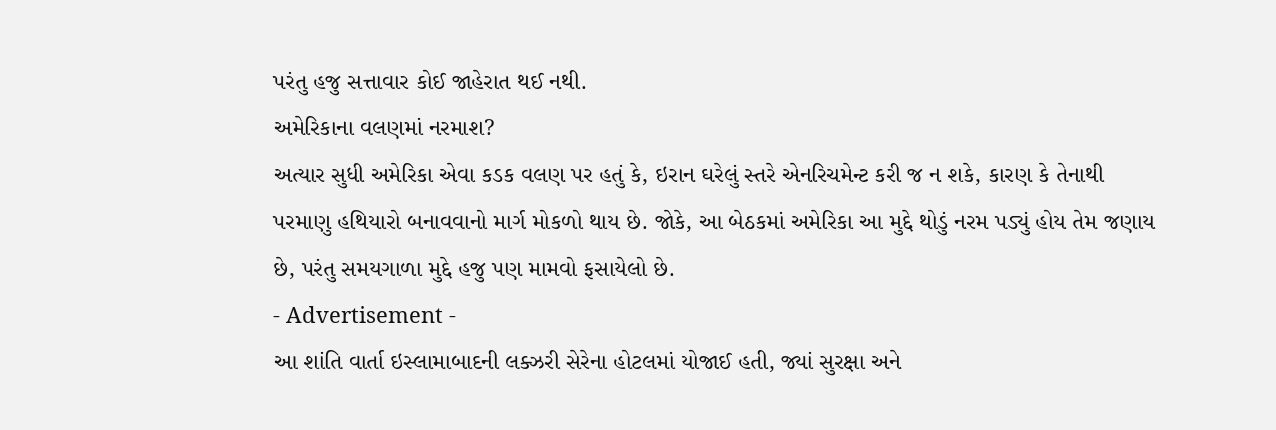પરંતુ હજુ સત્તાવાર કોઈ જાહેરાત થઈ નથી.
અમેરિકાના વલણમાં નરમાશ?
અત્યાર સુધી અમેરિકા એવા કડક વલણ પર હતું કે, ઇરાન ઘરેલું સ્તરે એનરિચમેન્ટ કરી જ ન શકે, કારણ કે તેનાથી પરમાણુ હથિયારો બનાવવાનો માર્ગ મોકળો થાય છે. જોકે, આ બેઠકમાં અમેરિકા આ મુદ્દે થોડું નરમ પડ્યું હોય તેમ જણાય છે, પરંતુ સમયગાળા મુદ્દે હજુ પણ મામવો ફસાયેલો છે.
- Advertisement -
આ શાંતિ વાર્તા ઇસ્લામાબાદની લક્ઝરી સેરેના હોટલમાં યોજાઈ હતી, જ્યાં સુરક્ષા અને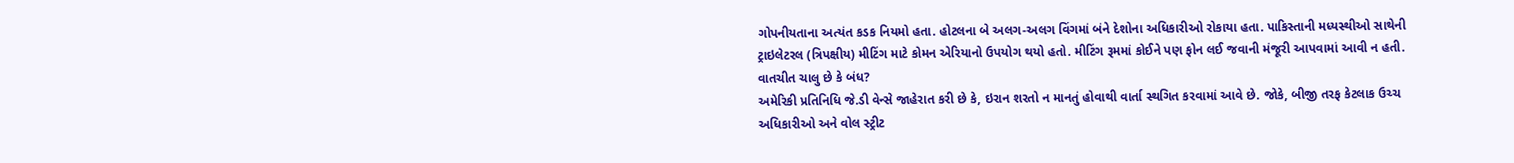ગોપનીયતાના અત્યંત કડક નિયમો હતા. હોટલના બે અલગ-અલગ વિંગમાં બંને દેશોના અધિકારીઓ રોકાયા હતા. પાકિસ્તાની મધ્યસ્થીઓ સાથેની ટ્રાઇલેટરલ (ત્રિપક્ષીય) મીટિંગ માટે કોમન એરિયાનો ઉપયોગ થયો હતો. મીટિંગ રૂમમાં કોઈને પણ ફોન લઈ જવાની મંજૂરી આપવામાં આવી ન હતી.
વાતચીત ચાલુ છે કે બંધ?
અમેરિકી પ્રતિનિધિ જે.ડી વેન્સે જાહેરાત કરી છે કે, ઇરાન શરતો ન માનતું હોવાથી વાર્તા સ્થગિત કરવામાં આવે છે. જોકે, બીજી તરફ કેટલાક ઉચ્ચ અધિકારીઓ અને વોલ સ્ટ્રીટ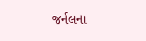જર્નલના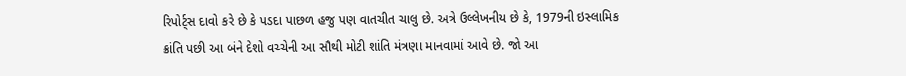રિપોર્ટ્સ દાવો કરે છે કે પડદા પાછળ હજુ પણ વાતચીત ચાલુ છે. અત્રે ઉલ્લેખનીય છે કે, 1979ની ઇસ્લામિક ક્રાંતિ પછી આ બંને દેશો વચ્ચેની આ સૌથી મોટી શાંતિ મંત્રણા માનવામાં આવે છે. જો આ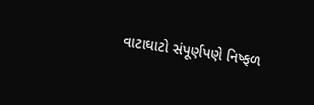વાટાઘાટો સંપૂર્ણપણે નિષ્ફળ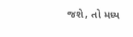જશે, તો મધ્ય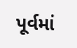પૂર્વમાં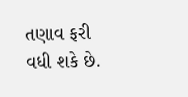તણાવ ફરી વધી શકે છે.